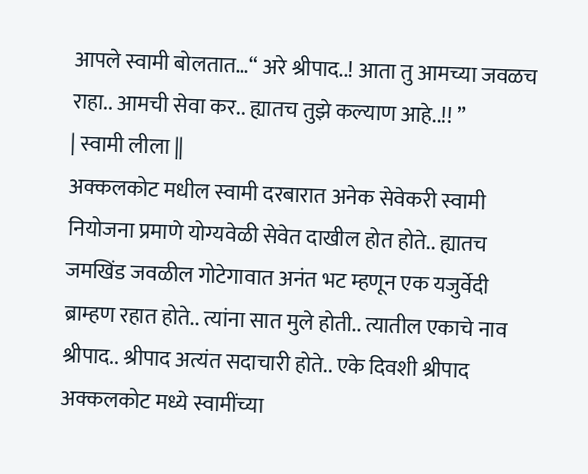आपले स्वामी बोलतात…“ अरे श्रीपाद..! आता तु आमच्या जवळच राहा.. आमची सेवा कर.. ह्यातच तुझे कल्याण आहे..!! ”
| स्वामी लीला ||
अक्कलकोट मधील स्वामी दरबारात अनेक सेवेकरी स्वामी नियोजना प्रमाणे योग्यवेळी सेवेत दाखील होत होते.. ह्यातच जमखिंड जवळील गोटेगावात अनंत भट म्हणून एक यजुर्वेदी ब्राम्हण रहात होते.. त्यांना सात मुले होती.. त्यातील एकाचे नाव श्रीपाद.. श्रीपाद अत्यंत सदाचारी होते.. एके दिवशी श्रीपाद अक्कलकोट मध्ये स्वामींच्या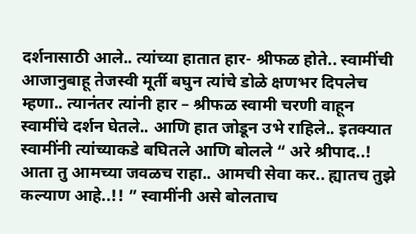दर्शनासाठी आले.. त्यांच्या हातात हार- श्रीफळ होते.. स्वामींची आजानुबाहू तेजस्वी मूर्ती बघुन त्यांचे डोळे क्षणभर दिपलेच म्हणा.. त्यानंतर त्यांनी हार – श्रीफळ स्वामी चरणी वाहून स्वामींचे दर्शन घेतले.. आणि हात जोडून उभे राहिले.. इतक्यात स्वामींनी त्यांच्याकडे बघितले आणि बोलले “ अरे श्रीपाद..! आता तु आमच्या जवळच राहा.. आमची सेवा कर.. ह्यातच तुझे कल्याण आहे..!! ” स्वामींनी असे बोलताच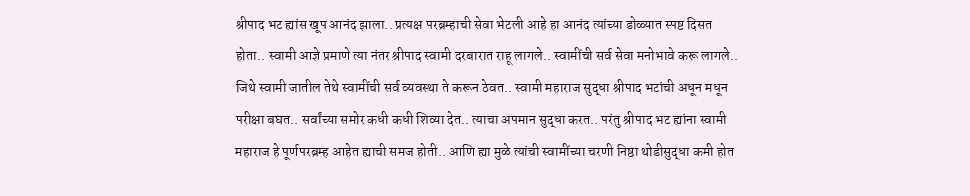श्रीपाद भट ह्यांस खूप आनंद झाला.. प्रत्यक्ष परब्रम्हाची सेवा भेटली आहे हा आनंद त्यांच्या डोळ्यात स्पष्ट दिसत होता.. स्वामी आज्ञे प्रमाणे त्या नंतर श्रीपाद स्वामी दरबारात राहू लागले.. स्वामींची सर्व सेवा मनोभावे करू लागले.. जिथे स्वामी जातील तेथे स्वामींची सर्व व्यवस्था ते करून ठेवत.. स्वामी महाराज सुद्धा श्रीपाद भटांची अधून मधून परीक्षा बघत.. सर्वांच्या समोर कधी कधी शिव्या देत.. त्याचा अपमान सुद्धा करत.. परंतु श्रीपाद भट ह्यांना स्वामी महाराज हे पूर्णपरब्रम्ह आहेत ह्याची समज होती.. आणि ह्या मुळे त्यांची स्वामींच्या चरणी निष्ठा थोडीसुद्धा कमी होत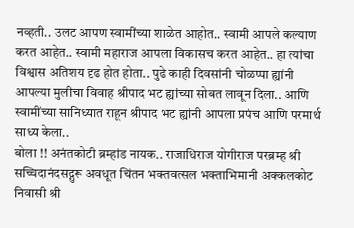नव्हती.. उलट आपण स्वामींच्या शाळेत आहोत.. स्वामी आपले कल्याण करत आहेत.. स्वामी महाराज आपला विकासच करत आहेत.. हा त्यांचा विश्वास अतिशय दृढ होत होता.. पुढे काही दिवसांनी चोळप्पा ह्यांनी आपल्या मुलीचा विवाह श्रीपाद भट ह्यांच्या सोबत लावून दिला.. आणि स्वामींच्या सानिध्यात राहून श्रीपाद भट ह्यांनी आपला प्रपंच आणि परमार्थ साध्य केला..
बोला !! अनंतकोटी ब्रम्हांड नायक.. राजाधिराज योगीराज परब्रम्ह श्री सच्चिदानंदसद्गुरू अवधूत चिंतन भक्तवत्सल भक्ताभिमानी अक्कलकोट निवासी श्री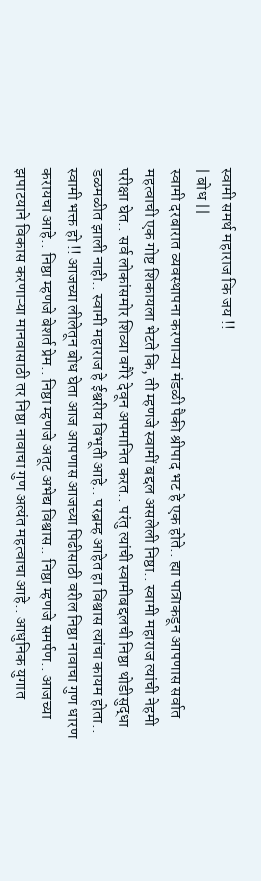स्वामी समर्थ महाराज कि जय !!
| बोध ||
स्वामी दरबारात व्यवस्थापना करणाऱ्या मंडळी पैकी श्रीपाद भट हे एक होते.. ह्या पात्राकडून आपणास सर्वात महत्वाची एक गोष्ट शिकायला भेटते कि, ती म्हणजे स्वामीं बद्दल असलेली निष्ठा.. स्वामी महाराज त्यांची नेहमी परीक्षा घेत.. सर्व लोकांसमोर शिव्या वगैरे देवून अपमानित करत.. परंतु त्यांची स्वामीबद्दलची निष्ठा थोडीसुद्धा डळमळीत झाली नाही.. स्वामी महाराज हे ईश्वरीय विभूती आहे.. परब्रम्ह आहेत हा विश्वास त्यांचा कायम होता.. स्वामी भक्त हो !! आजच्या लीलेतून बोध घेता आज आपणास आजच्या पिढीसाठी वरील निष्ठा नावाचा गुण धारण करायचा आहे.. निष्ठा म्हणजे बेशर्त प्रेम.. निष्ठा म्हणजे अतूट अभेद्य विश्वास.. निष्ठा म्हणजे समर्पण.. आजच्या झपाटयाने विकास करणाऱ्या मानवासाठी तर निष्ठा नावाचा गुण अत्यंत महत्वाचा आहे.. आधुनिक युगात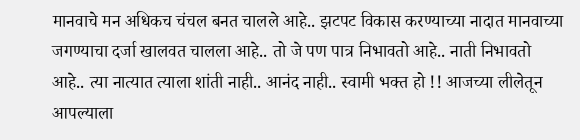मानवाचे मन अधिकच चंचल बनत चालले आहे.. झटपट विकास करण्याच्या नादात मानवाच्या जगण्याचा दर्जा खालवत चालला आहे.. तो जे पण पात्र निभावतो आहे.. नाती निभावतो आहे.. त्या नात्यात त्याला शांती नाही.. आनंद नाही.. स्वामी भक्त हो !! आजच्या लीलेतून आपल्याला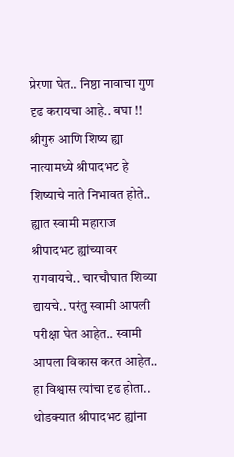प्रेरणा घेत.. निष्ठा नावाचा गुण दृढ करायचा आहे.. बघा !! श्रीगुरु आणि शिष्य ह्या नात्यामध्ये श्रीपादभट हे शिष्याचे नाते निभावत होते.. ह्यात स्वामी महाराज श्रीपादभट ह्यांच्यावर रागवायचे.. चारचौघात शिव्या द्यायचे.. परंतु स्वामी आपली परीक्षा घेत आहेत.. स्वामी आपला विकास करत आहेत.. हा विश्वास त्यांचा दृढ होता.. थोडक्यात श्रीपादभट ह्यांना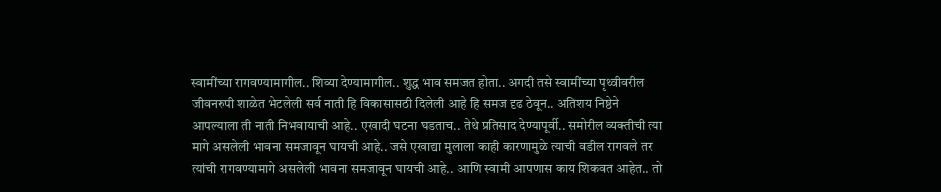स्वामींच्या रागवण्यामागील.. शिव्या देण्यामागील.. शुद्ध भाव समजत होता.. अगदी तसे स्वामींच्या पृथ्वीवरील जीवनरुपी शाळेत भेटलेली सर्व नाती हि विकासासठी दिलेली आहे हि समज दृढ ठेवून.. अतिशय निष्ठेने आपल्याला ती नाती निभवायाची आहे.. एखादी घटना घडताच.. तेथे प्रतिसाद देण्यापूर्वी.. समोरील व्यक्तीची त्या मागे असलेली भावना समजावून घायची आहे.. जसे एखाद्या मुलाला काही कारणामुळे त्याची वडील रागवले तर त्यांची रागवण्यामागे असलेली भावना समजावून घायची आहे.. आणि स्वामी आपणास काय शिकवत आहेत.. तो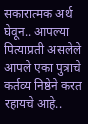सकारात्मक अर्थ घेवून.. आपल्या पित्याप्रती असलेले आपले एका पुत्राचे कर्तव्य निष्ठेने करत रहायचे आहे..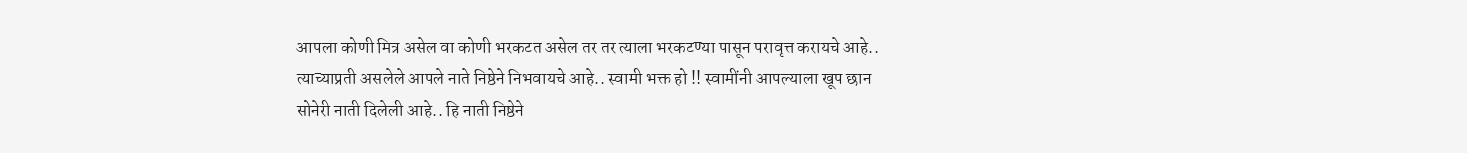आपला कोणी मित्र असेल वा कोणी भरकटत असेल तर तर त्याला भरकटण्या पासून परावृत्त करायचे आहे.. त्याच्याप्रती असलेले आपले नाते निष्ठेने निभवायचे आहे.. स्वामी भक्त हो !! स्वामींनी आपल्याला खूप छान सोनेरी नाती दिलेली आहे.. हि नाती निष्ठेने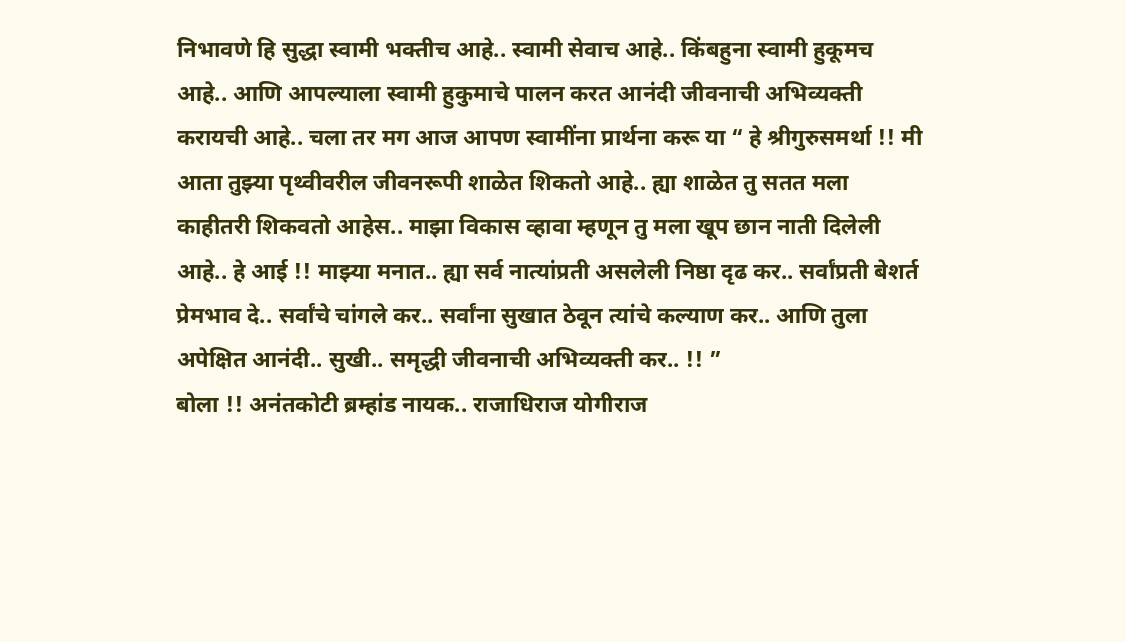निभावणे हि सुद्धा स्वामी भक्तीच आहे.. स्वामी सेवाच आहे.. किंबहुना स्वामी हुकूमच आहे.. आणि आपल्याला स्वामी हुकुमाचे पालन करत आनंदी जीवनाची अभिव्यक्ती करायची आहे.. चला तर मग आज आपण स्वामींना प्रार्थना करू या “ हे श्रीगुरुसमर्था !! मी आता तुझ्या पृथ्वीवरील जीवनरूपी शाळेत शिकतो आहे.. ह्या शाळेत तु सतत मला काहीतरी शिकवतो आहेस.. माझा विकास व्हावा म्हणून तु मला खूप छान नाती दिलेली आहे.. हे आई !! माझ्या मनात.. ह्या सर्व नात्यांप्रती असलेली निष्ठा दृढ कर.. सर्वांप्रती बेशर्त प्रेमभाव दे.. सर्वांचे चांगले कर.. सर्वांना सुखात ठेवून त्यांचे कल्याण कर.. आणि तुला अपेक्षित आनंदी.. सुखी.. समृद्धी जीवनाची अभिव्यक्ती कर.. !! ”
बोला !! अनंतकोटी ब्रम्हांड नायक.. राजाधिराज योगीराज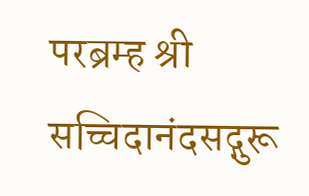परब्रम्ह श्री सच्चिदानंदसद्गुरू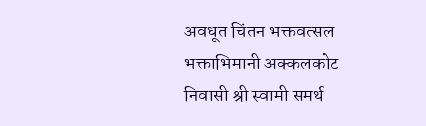अवधूत चिंतन भक्तवत्सल भक्ताभिमानी अक्कलकोट निवासी श्री स्वामी समर्थ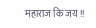महाराज कि जय !!